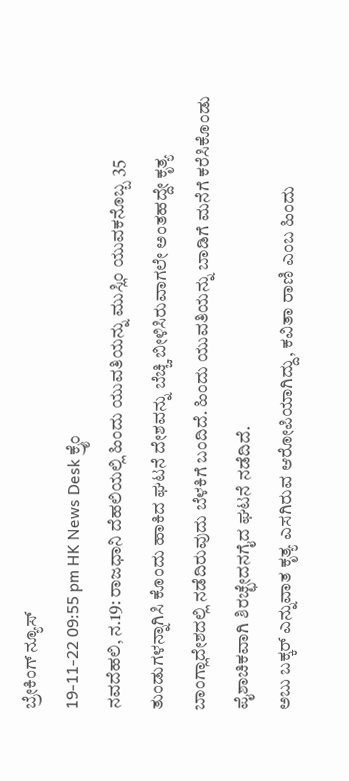ಬ್ರೇಕಿಂಗ್ ನ್ಯೂಸ್
19-11-22 09:55 pm HK News Desk ಕ್ರೈಂ
ನವದೆಹಲಿ, ನ.19: ರಾಜಧಾನಿ ದೆಹಲಿಯಲ್ಲಿ ಹಿಂದು ಯುವತಿಯನ್ನು ಮುಸ್ಲಿಂ ಯುವಕನೊಬ್ಬ 35 ತುಂಡುಗಳನ್ನಾಗಿಸಿ ಕೊಂದು ಹಾಕಿದ ಘಟನೆ ದೇಶವನ್ನು ಬೆಚ್ಚಿ ಬೀಳಿಸಿರುವಾಗಲೇ ಅಂತಹದ್ದೇ ಕೃತ್ಯ ಬಾಂಗ್ಲಾದೇಶದಲ್ಲಿ ನಡೆದಿರುವುದು ಬೆಳಕಿಗೆ ಬಂದಿದೆ. ಹಿಂದು ಯುವತಿಯನ್ನು ಬಾಡಿಗೆ ಮನೆಗೆ ಕರೆಸಿಕೊಂಡು ಪೈಶಾಚಿಕವಾಗಿ ಶಿರಚ್ಛೇದನಗೈದ ಘಟನೆ ನಡೆದಿದೆ.
ಅಬು ಬಕ್ಕರ್ ಎನ್ನುವಾತ ಕೃತ್ಯ ಎಸಗಿರುವ ಆರೋಪಿಯಾಗಿದ್ದು, ಕವಿತಾ ರಾಣಿ ಎಂಬ ಹಿಂದು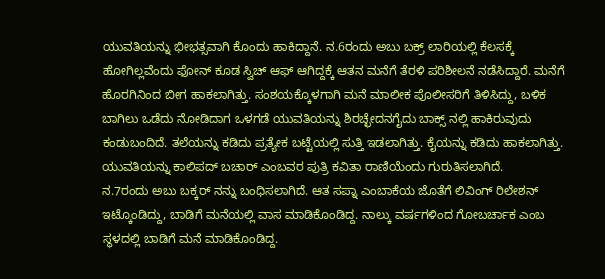ಯುವತಿಯನ್ನು ಭೀಭತ್ಸವಾಗಿ ಕೊಂದು ಹಾಕಿದ್ದಾನೆ. ನ.6ರಂದು ಅಬು ಬಕ್ರ್ ಲಾರಿಯಲ್ಲಿ ಕೆಲಸಕ್ಕೆ ಹೋಗಿಲ್ಲವೆಂದು ಫೋನ್ ಕೂಡ ಸ್ವಿಚ್ ಆಫ್ ಆಗಿದ್ದಕ್ಕೆ ಆತನ ಮನೆಗೆ ತೆರಳಿ ಪರಿಶೀಲನೆ ನಡೆಸಿದ್ದಾರೆ. ಮನೆಗೆ ಹೊರಗಿನಿಂದ ಬೀಗ ಹಾಕಲಾಗಿತ್ತು. ಸಂಶಯಕ್ಕೊಳಗಾಗಿ ಮನೆ ಮಾಲೀಕ ಪೊಲೀಸರಿಗೆ ತಿಳಿಸಿದ್ದು, ಬಳಿಕ ಬಾಗಿಲು ಒಡೆದು ನೋಡಿದಾಗ ಒಳಗಡೆ ಯುವತಿಯನ್ನು ಶಿರಚ್ಛೇದನಗೈದು ಬಾಕ್ಸ್ ನಲ್ಲಿ ಹಾಕಿರುವುದು ಕಂಡುಬಂದಿದೆ. ತಲೆಯನ್ನು ಕಡಿದು ಪ್ರತ್ಯೇಕ ಬಟ್ಟೆಯಲ್ಲಿ ಸುತ್ತಿ ಇಡಲಾಗಿತ್ತು. ಕೈಯನ್ನು ಕಡಿದು ಹಾಕಲಾಗಿತ್ತು. ಯುವತಿಯನ್ನು ಕಾಲಿಪದ್ ಬಚಾರ್ ಎಂಬವರ ಪುತ್ರಿ ಕವಿತಾ ರಾಣಿಯೆಂದು ಗುರುತಿಸಲಾಗಿದೆ.
ನ.7ರಂದು ಅಬು ಬಕ್ಕರ್ ನನ್ನು ಬಂಧಿಸಲಾಗಿದೆ. ಆತ ಸಪ್ನಾ ಎಂಬಾಕೆಯ ಜೊತೆಗೆ ಲಿವಿಂಗ್ ರಿಲೇಶನ್ ಇಟ್ಕೊಂಡಿದ್ದು, ಬಾಡಿಗೆ ಮನೆಯಲ್ಲಿ ವಾಸ ಮಾಡಿಕೊಂಡಿದ್ದ. ನಾಲ್ಕು ವರ್ಷಗಳಿಂದ ಗೋಬರ್ಚಾಕ ಎಂಬ ಸ್ಥಳದಲ್ಲಿ ಬಾಡಿಗೆ ಮನೆ ಮಾಡಿಕೊಂಡಿದ್ದ.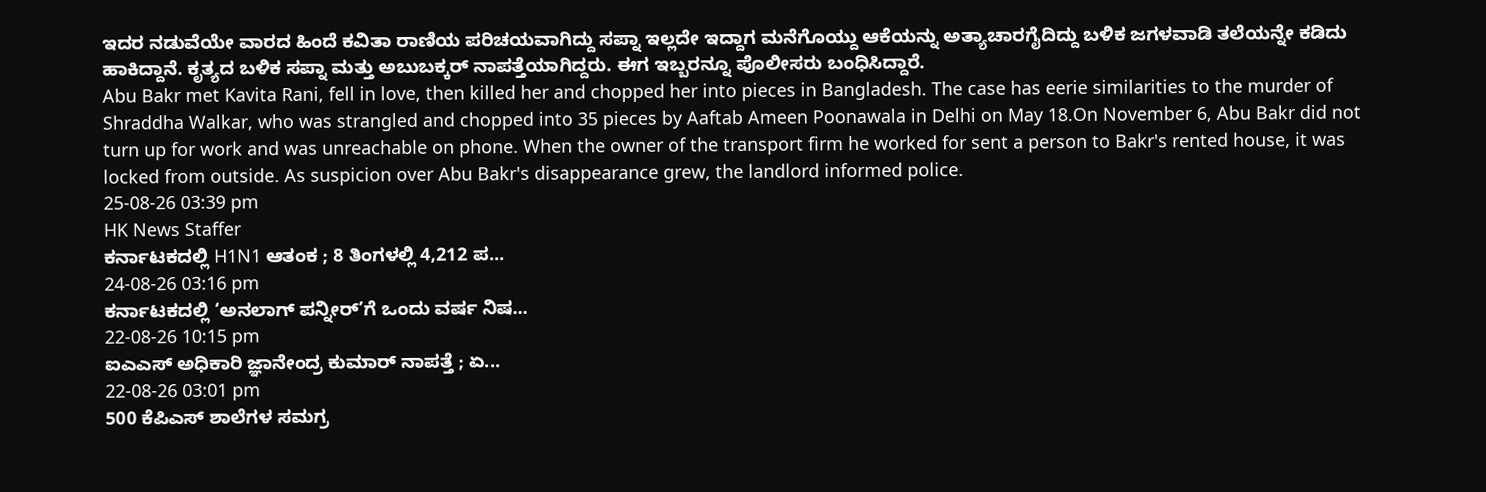ಇದರ ನಡುವೆಯೇ ವಾರದ ಹಿಂದೆ ಕವಿತಾ ರಾಣಿಯ ಪರಿಚಯವಾಗಿದ್ದು ಸಪ್ನಾ ಇಲ್ಲದೇ ಇದ್ದಾಗ ಮನೆಗೊಯ್ದು ಆಕೆಯನ್ನು ಅತ್ಯಾಚಾರಗೈದಿದ್ದು ಬಳಿಕ ಜಗಳವಾಡಿ ತಲೆಯನ್ನೇ ಕಡಿದು ಹಾಕಿದ್ದಾನೆ. ಕೃತ್ಯದ ಬಳಿಕ ಸಪ್ನಾ ಮತ್ತು ಅಬುಬಕ್ಕರ್ ನಾಪತ್ತೆಯಾಗಿದ್ದರು. ಈಗ ಇಬ್ಬರನ್ನೂ ಪೊಲೀಸರು ಬಂಧಿಸಿದ್ದಾರೆ.
Abu Bakr met Kavita Rani, fell in love, then killed her and chopped her into pieces in Bangladesh. The case has eerie similarities to the murder of Shraddha Walkar, who was strangled and chopped into 35 pieces by Aaftab Ameen Poonawala in Delhi on May 18.On November 6, Abu Bakr did not turn up for work and was unreachable on phone. When the owner of the transport firm he worked for sent a person to Bakr's rented house, it was locked from outside. As suspicion over Abu Bakr's disappearance grew, the landlord informed police.
25-08-26 03:39 pm
HK News Staffer
ಕರ್ನಾಟಕದಲ್ಲಿ H1N1 ಆತಂಕ ; 8 ತಿಂಗಳಲ್ಲಿ 4,212 ಪ...
24-08-26 03:16 pm
ಕರ್ನಾಟಕದಲ್ಲಿ ‘ಅನಲಾಗ್ ಪನ್ನೀರ್’ಗೆ ಒಂದು ವರ್ಷ ನಿಷ...
22-08-26 10:15 pm
ಐಎಎಸ್ ಅಧಿಕಾರಿ ಜ್ಞಾನೇಂದ್ರ ಕುಮಾರ್ ನಾಪತ್ತೆ ; ಏ...
22-08-26 03:01 pm
500 ಕೆಪಿಎಸ್ ಶಾಲೆಗಳ ಸಮಗ್ರ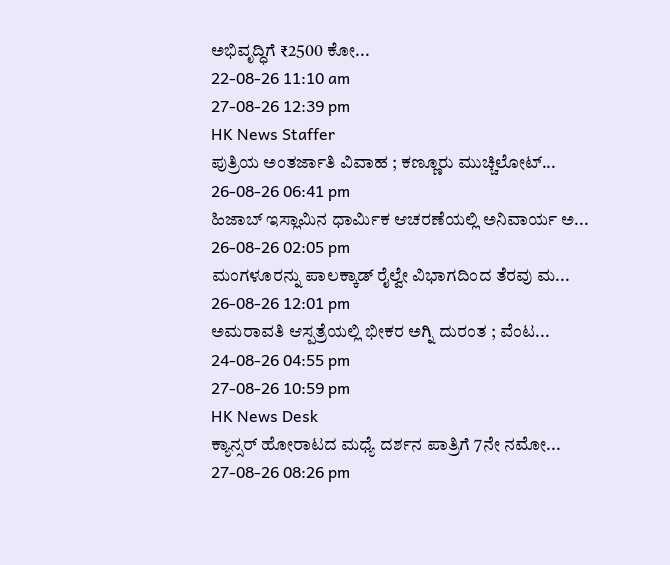ಅಭಿವೃದ್ಧಿಗೆ ₹2500 ಕೋ...
22-08-26 11:10 am
27-08-26 12:39 pm
HK News Staffer
ಪುತ್ರಿಯ ಅಂತರ್ಜಾತಿ ವಿವಾಹ ; ಕಣ್ಣೂರು ಮುಚ್ಚಿಲೋಟ್...
26-08-26 06:41 pm
ಹಿಜಾಬ್ ಇಸ್ಲಾಮಿನ ಧಾರ್ಮಿಕ ಆಚರಣೆಯಲ್ಲಿ ಅನಿವಾರ್ಯ ಅ...
26-08-26 02:05 pm
ಮಂಗಳೂರನ್ನು ಪಾಲಕ್ಕಾಡ್ ರೈಲ್ವೇ ವಿಭಾಗದಿಂದ ತೆರವು ಮ...
26-08-26 12:01 pm
ಅಮರಾವತಿ ಆಸ್ಪತ್ರೆಯಲ್ಲಿ ಭೀಕರ ಅಗ್ನಿ ದುರಂತ ; ವೆಂಟ...
24-08-26 04:55 pm
27-08-26 10:59 pm
HK News Desk
ಕ್ಯಾನ್ಸರ್ ಹೋರಾಟದ ಮಧ್ಯೆ ದರ್ಶನ ಪಾತ್ರಿಗೆ 7ನೇ ನಮೋ...
27-08-26 08:26 pm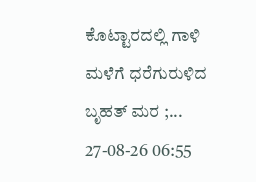ಕೊಟ್ಟಾರದಲ್ಲಿ ಗಾಳಿ ಮಳೆಗೆ ಧರೆಗುರುಳಿದ ಬೃಹತ್ ಮರ ;...
27-08-26 06:55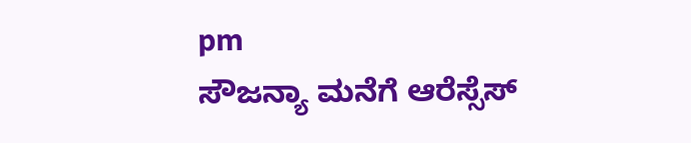pm
ಸೌಜನ್ಯಾ ಮನೆಗೆ ಆರೆಸ್ಸೆಸ್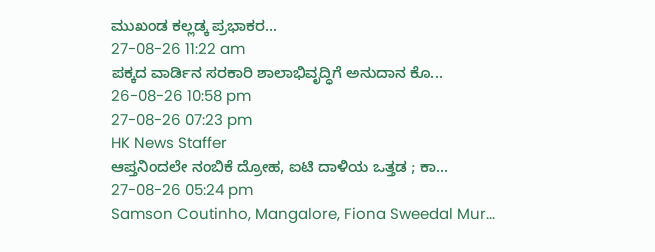ಮುಖಂಡ ಕಲ್ಲಡ್ಕ ಪ್ರಭಾಕರ...
27-08-26 11:22 am
ಪಕ್ಕದ ವಾರ್ಡಿನ ಸರಕಾರಿ ಶಾಲಾಭಿವೃದ್ಧಿಗೆ ಅನುದಾನ ಕೊ...
26-08-26 10:58 pm
27-08-26 07:23 pm
HK News Staffer
ಆಪ್ತನಿಂದಲೇ ನಂಬಿಕೆ ದ್ರೋಹ, ಐಟಿ ದಾಳಿಯ ಒತ್ತಡ ; ಕಾ...
27-08-26 05:24 pm
Samson Coutinho, Mangalore, Fiona Sweedal Mur...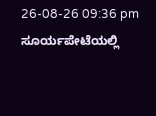26-08-26 09:36 pm
ಸೂರ್ಯಪೇಟೆಯಲ್ಲಿ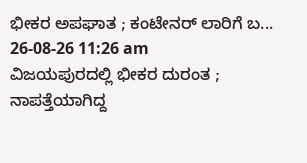ಭೀಕರ ಅಪಘಾತ ; ಕಂಟೇನರ್ ಲಾರಿಗೆ ಬ...
26-08-26 11:26 am
ವಿಜಯಪುರದಲ್ಲಿ ಭೀಕರ ದುರಂತ ; ನಾಪತ್ತೆಯಾಗಿದ್ದ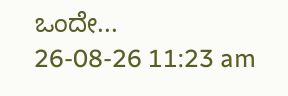ಒಂದೇ...
26-08-26 11:23 am